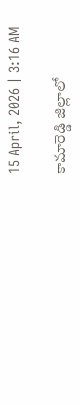15 April, 2026 | 3:16 AM

కామారెడ్డి జిల్లాలో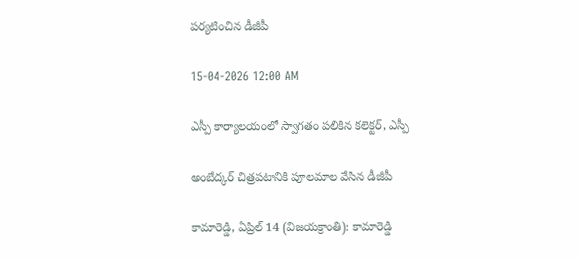పర్యటించిన డీజీపీ

15-04-2026 12:00 AM

ఎస్పీ కార్యాలయంలో స్వాగతం పలికిన కలెక్టర్, ఎస్పీ

అంబేద్కర్ చిత్రపటానికి పూలమాల వేసిన డీజీపీ

కామారెడ్డి, ఏప్రిల్ 14 (విజయక్రాంతి): కామారెడ్డి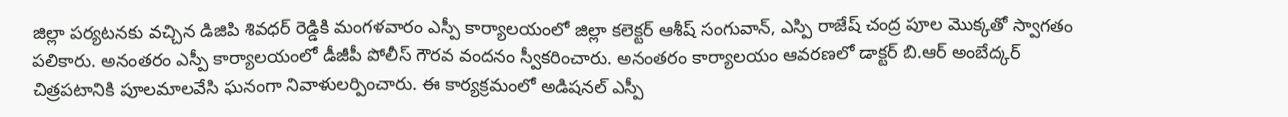జిల్లా పర్యటనకు వచ్చిన డిజిపి శివధర్ రెడ్డికి మంగళవారం ఎస్పీ కార్యాలయంలో జిల్లా కలెక్టర్ ఆశీష్ సంగువాన్, ఎస్పి రాజేష్ చంద్ర పూల మొక్కతో స్వాగతం పలికారు. అనంతరం ఎస్పీ కార్యాలయంలో డీజీపీ పోలీస్ గౌరవ వందనం స్వీకరించారు. అనంతరం కార్యాలయం ఆవరణలో డాక్టర్ బి.ఆర్ అంబేద్కర్ చిత్రపటానికి పూలమాలవేసి ఘనంగా నివాళులర్పించారు. ఈ కార్యక్రమంలో అడిషనల్ ఎస్పీ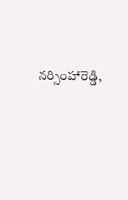నర్సింహారెడ్డి,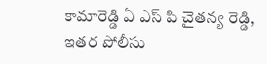కామారెడ్డి ఏ ఎస్ పి చైతన్య రెడ్డి, ఇతర పోలీసు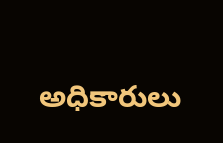అధికారులు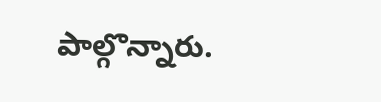పాల్గొన్నారు.